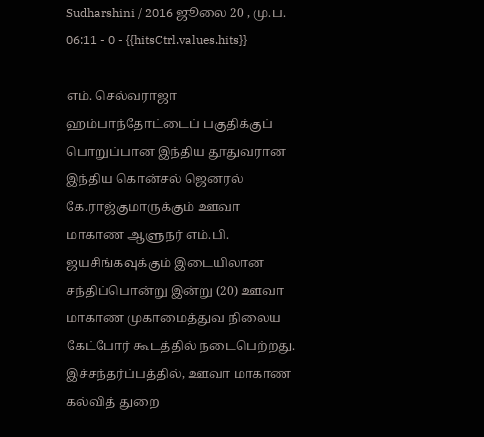Sudharshini / 2016 ஜூலை 20 , மு.ப. 06:11 - 0 - {{hitsCtrl.values.hits}}

எம். செல்வராஜா
ஹம்பாந்தோட்டைப் பகுதிக்குப் பொறுப்பான இந்திய தூதுவரான இந்திய கொன்சல் ஜெனரல் கே.ராஜ்குமாருக்கும் ஊவா மாகாண ஆளுநர் எம்.பி. ஜயசிங்கவுக்கும் இடையிலான சந்திப்பொன்று இன்று (20) ஊவா மாகாண முகாமைத்துவ நிலைய கேட்போர் கூடத்தில் நடைபெற்றது.
இச்சந்தர்ப்பத்தில், ஊவா மாகாண கல்வித் துறை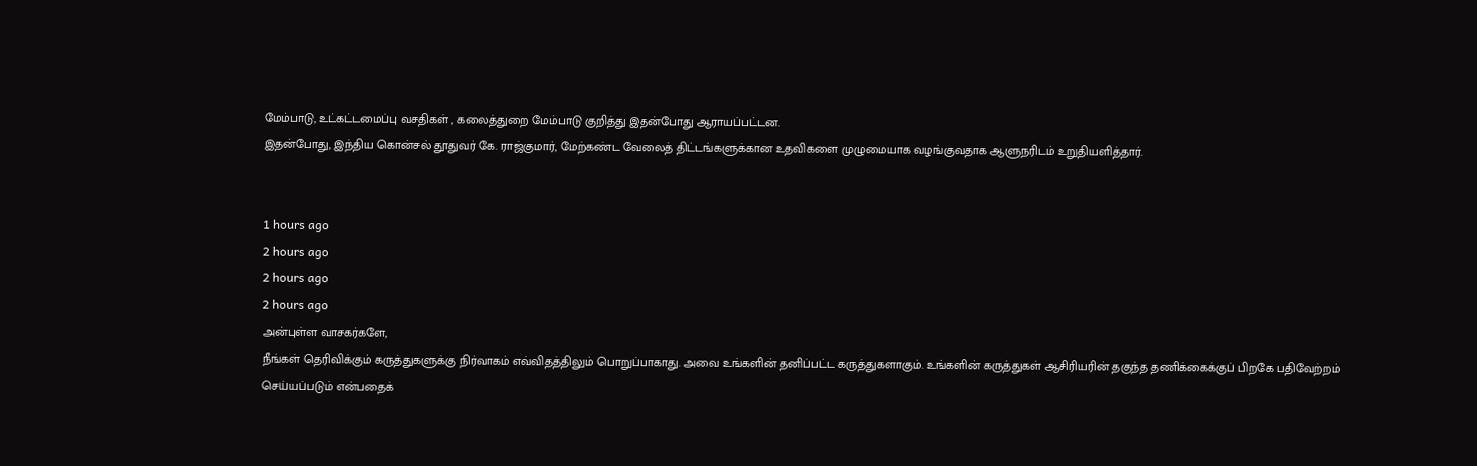மேம்பாடு, உட்கட்டமைப்பு வசதிகள் , கலைத்துறை மேம்பாடு குறித்து இதன்போது ஆராயப்பட்டன.
இதன்போது, இந்திய கொன்சல் தூதுவர் கே. ராஜ்குமார், மேற்கண்ட வேலைத் திட்டங்களுக்கான உதவிகளை முழுமையாக வழங்குவதாக ஆளுநரிடம் உறுதியளித்தார்.


1 hours ago
2 hours ago
2 hours ago
2 hours ago
அன்புள்ள வாசகர்களே,
நீங்கள் தெரிவிக்கும் கருத்துகளுக்கு நிர்வாகம் எவ்விதத்திலும் பொறுப்பாகாது. அவை உங்களின் தனிப்பட்ட கருத்துகளாகும். உங்களின் கருத்துகள் ஆசிரியரின் தகுந்த தணிக்கைக்குப் பிறகே பதிவேற்றம் செய்யப்படும் என்பதைக்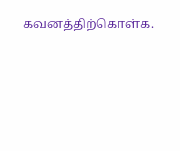கவனத்திற்கொள்க.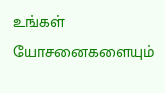உங்கள் யோசனைகளையும்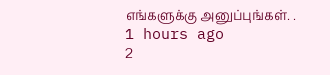எங்களுக்கு அனுப்புங்கள். .
1 hours ago
2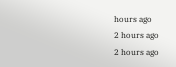hours ago
2 hours ago
2 hours ago